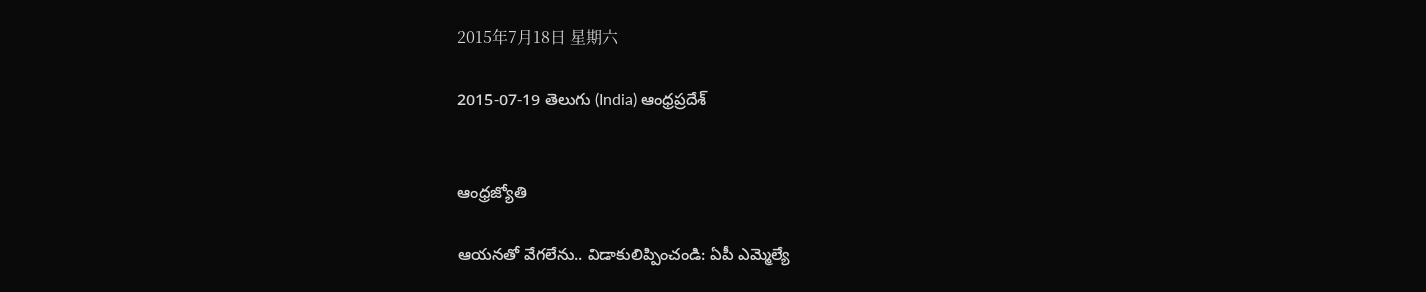2015年7月18日 星期六

2015-07-19 తెలుగు (India) ఆంధ్రప్రదేశ్


ఆంధ్రజ్యోతి

ఆయనతో వేగలేను.. విడాకులిప్పించండి: ఏపీ ఎమ్మెల్యే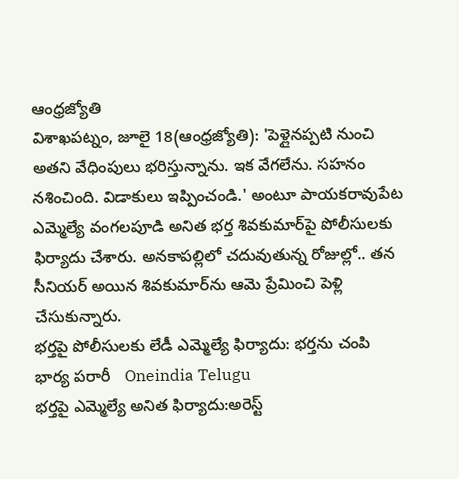ఆంధ్రజ్యోతి
విశాఖపట్నం, జూలై 18(ఆంధ్రజ్యోతి): 'పెళ్లైనప్పటి నుంచి అతని వేధింపులు భరిస్తున్నాను. ఇక వేగలేను. సహనం నశించింది. విడాకులు ఇప్పించండి.' అంటూ పాయకరావుపేట ఎమ్మెల్యే వంగలపూడి అనిత భర్త శివకుమార్‌పై పోలీసులకు ఫిర్యాదు చేశారు. అనకాపల్లిలో చదువుతున్న రోజుల్లో.. తన సీనియర్‌ అయిన శివకుమార్‌ను ఆమె ప్రేమించి పెళ్లి చేసుకున్నారు.
భర్తపై పోలీసులకు లేడీ ఎమ్మెల్యే ఫిర్యాదు: భర్తను చంపి భార్య పరారీ   Oneindia Telugu
భర్తపై ఎమ్మెల్యే అనిత ఫిర్యాదు:అరెస్ట్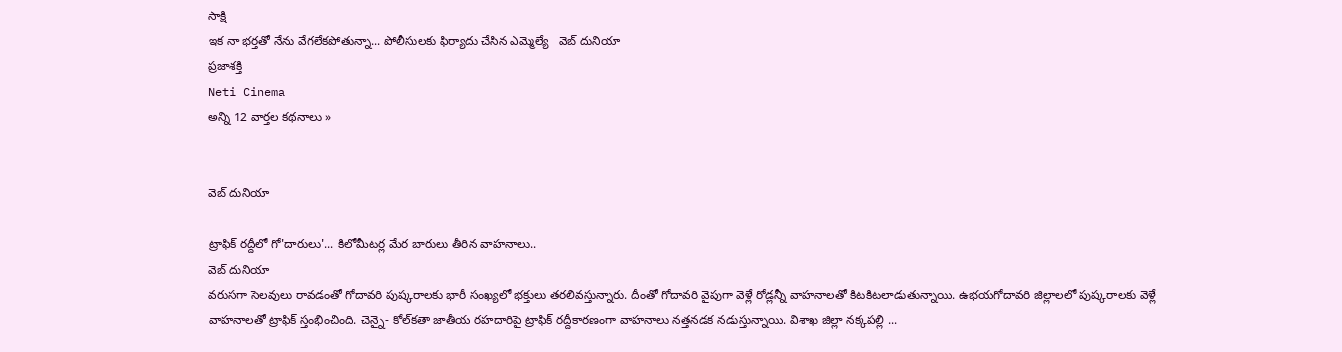సాక్షి
ఇక నా భర్తతో నేను వేగలేకపోతున్నా... పోలీసులకు ఫిర్యాదు చేసిన ఎమ్మెల్యే   వెబ్ దునియా
ప్రజాశక్తి
Neti Cinema
అన్ని 12 వార్తల కథనాలు »


వెబ్ దునియా

ట్రాఫిక్ రద్దీలో గో'దారులు'... కిలోమీటర్ల మేర బారులు తీరిన వాహనాలు..
వెబ్ దునియా
వరుసగా సెలవులు రావడంతో గోదావరి పుష్కరాలకు భారీ సంఖ్యలో భక్తులు తరలివస్తున్నారు. దీంతో గోదావరి వైపుగా వెళ్లే రోడ్లన్నీ వాహనాలతో కిటకిటలాడుతున్నాయి. ఉభయగోదావరి జిల్లాలలో పుష్కరాలకు వెళ్లే వాహనాలతో ట్రాఫిక్ స్తంభించింది. చెన్నై- కోల్‌కతా జాతీయ రహదారిపై ట్రాఫిక్ రద్దీకారణంగా వాహనాలు నత్తనడక నడుస్తున్నాయి. విశాఖ జిల్లా నక్కపల్లి ...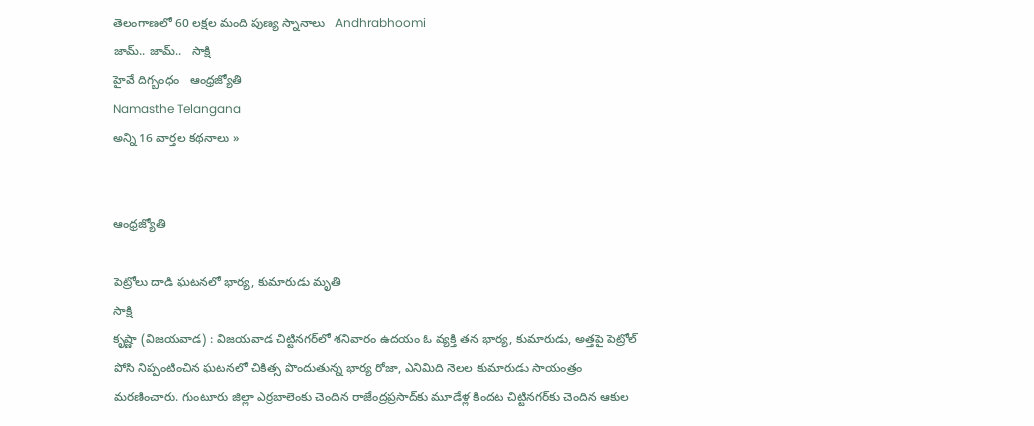తెలంగాణలో 60 లక్షల మంది పుణ్య స్నానాలు   Andhrabhoomi
జామ్.. జామ్..   సాక్షి
హైవే దిగ్బంధం   ఆంధ్రజ్యోతి
Namasthe Telangana
అన్ని 16 వార్తల కథనాలు »


ఆంధ్రజ్యోతి

పెట్రోలు దాడి ఘటనలో భార్య, కుమారుడు మృతి
సాక్షి
కృష్ణా (విజయవాడ) : విజయవాడ చిట్టినగర్‌లో శనివారం ఉదయం ఓ వ్యక్తి తన భార్య, కుమారుడు, అత్తపై పెట్రోల్ పోసి నిప్పంటించిన ఘటనలో చికిత్స పొందుతున్న భార్య రోజా, ఎనిమిది నెలల కుమారుడు సాయంత్రం మరణించారు. గుంటూరు జిల్లా ఎర్రబాలెంకు చెందిన రాజేంద్రప్రసాద్‌కు మూడేళ్ల కిందట చిట్టినగర్‌కు చెందిన ఆకుల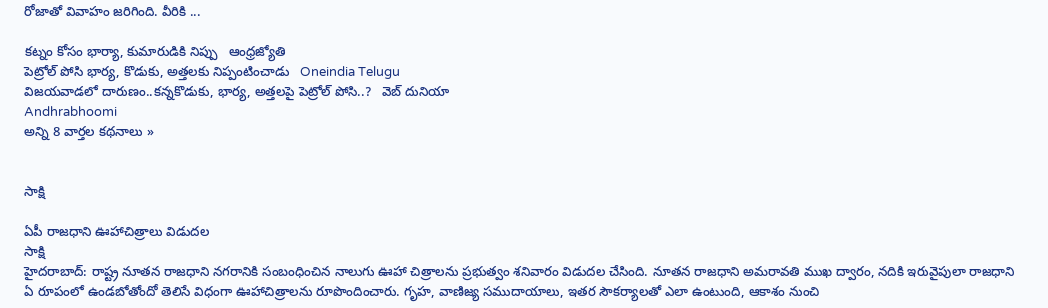రోజాతో వివాహం జరిగింది. వీరికి ...

కట్నం కోసం భార్యా, కుమారుడికి నిప్పు   ఆంధ్రజ్యోతి
పెట్రోల్ పోసి భార్య, కొడుకు, అత్తలకు నిప్పంటించాడు   Oneindia Telugu
విజయవాడలో దారుణం..కన్నకొడుకు, భార్య, అత్తలపై పెట్రోల్ పోసి..?   వెబ్ దునియా
Andhrabhoomi
అన్ని 8 వార్తల కథనాలు »


సాక్షి

ఏపీ రాజధాని ఊహాచిత్రాలు విడుదల
సాక్షి
హైదరాబాద్: రాష్ట్ర నూతన రాజధాని నగరానికి సంబంధించిన నాలుగు ఊహా చిత్రాలను ప్రభుత్వం శనివారం విడుదల చేసింది. నూతన రాజధాని అమరావతి ముఖ ద్వారం, నదికి ఇరువైపులా రాజధాని ఏ రూపంలో ఉండబోతోందో తెలిసే విధంగా ఊహాచిత్రాలను రూపొందించారు. గృహ, వాణిజ్య సముదాయాలు, ఇతర సౌకర్యాలతో ఎలా ఉంటుంది, ఆకాశం నుంచి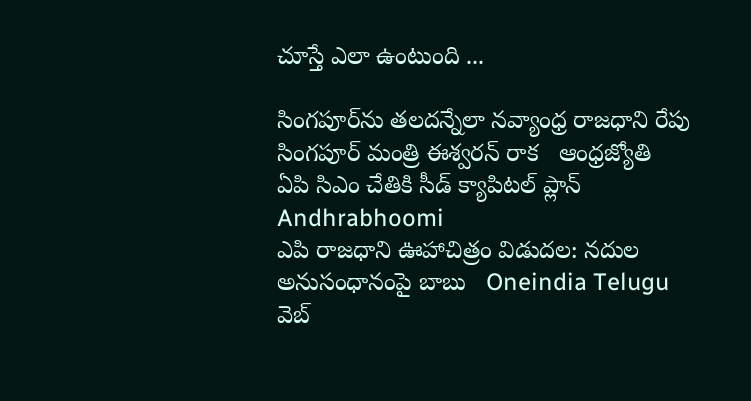చూస్తే ఎలా ఉంటుంది ...

సింగపూర్‌ను తలదన్నేలా నవ్యాంధ్ర రాజధాని రేపు సింగపూర్ మంత్రి ఈశ్వరన్ రాక   ఆంధ్రజ్యోతి
ఏపి సిఎం చేతికి సీడ్ క్యాపిటల్ ప్లాన్   Andhrabhoomi
ఎపి రాజధాని ఊహాచిత్రం విడుదల: నదుల అనుసంధానంపై బాబు   Oneindia Telugu
వెబ్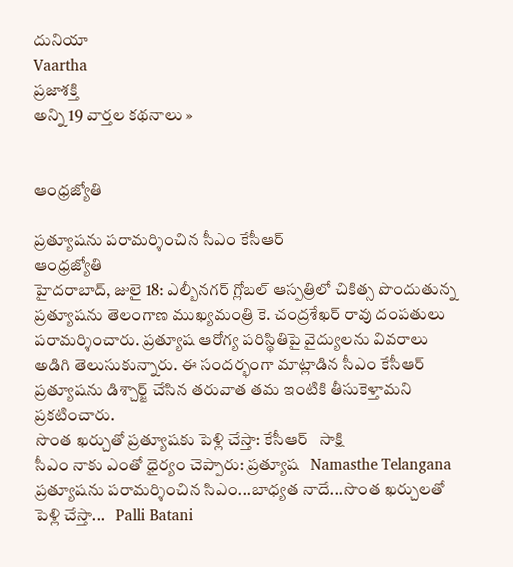దునియా
Vaartha
ప్రజాశక్తి
అన్ని 19 వార్తల కథనాలు »


ఆంధ్రజ్యోతి

ప్రత్యూషను పరామర్శించిన సీఎం కేసీఆర్
ఆంధ్రజ్యోతి
హైదరాబాద్, జులై 18: ఎల్బీనగర్‌ గ్లోబల్ ఆస్పత్రిలో చికిత్స పొందుతున్న ప్రత్యూషను తెలంగాణ ముఖ్యమంత్రి కె. చంద్రశేఖర్ రావు దంపతులు పరామర్శించారు. ప్రత్యూష ఆరోగ్య పరిస్థితిపై వైద్యులను వివరాలు అడిగి తెలుసుకున్నారు. ఈ సందర్భంగా మాట్లాడిన సీఎం కేసీఆర్ ప్రత్యూషను డిశ్చార్జ్ చేసిన తరువాత తమ ఇంటికి తీసుకెళ్తామని ప్రకటించారు.
సొంత ఖర్చుతో ప్రత్యూషకు పెళ్లి చేస్తా: కేసీఆర్   సాక్షి
సీఎం నాకు ఎంతో ధైర్యం చెప్పారు: ప్రత్యూష   Namasthe Telangana
ప్రత్యూషను పరామర్శించిన సిఎం...బాధ్యత నాదే...సొంత ఖర్చులతో పెళ్లి చేస్తా...   Palli Batani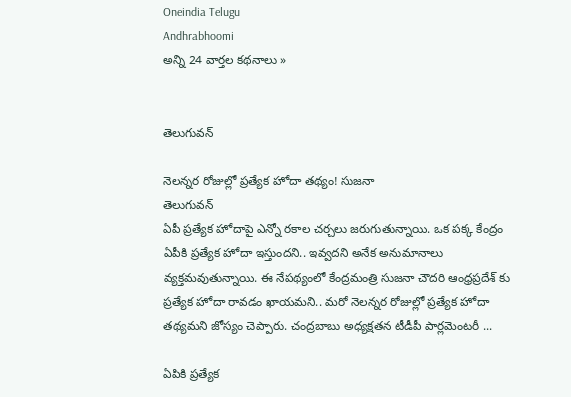Oneindia Telugu
Andhrabhoomi
అన్ని 24 వార్తల కథనాలు »


తెలుగువన్

నెలన్నర రోజుల్లో ప్రత్యేక హోదా తథ్యం! సుజనా
తెలుగువన్
ఏపీ ప్రత్యేక హోదాపై ఎన్నో రకాల చర్చలు జరుగుతున్నాయి. ఒక పక్క కేంద్రం ఏపీకి ప్రత్యేక హోదా ఇస్తుందని.. ఇవ్వదని అనేక అనుమానాలు వ్యక్తమవుతున్నాయి. ఈ నేపథ్యంలో కేంద్రమంత్రి సుజనా చౌదరి ఆంధ్రప్రదేశ్ కు ప్రత్యేక హోదా రావడం ఖాయమని.. మరో నెలన్నర రోజుల్లో ప్రత్యేక హోదా తథ్యమని జోస్యం చెప్పారు. చంద్రబాబు అధ్యక్షతన టీడీపీ పార్లమెంటరీ ...

ఏపికి ప్రత్యేక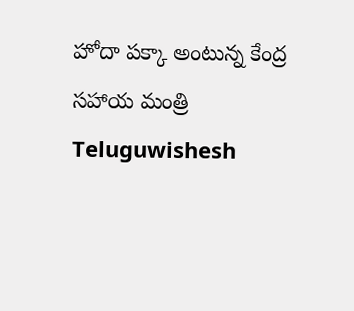హోదా పక్కా అంటున్న కేంద్ర సహాయ మంత్రి   Teluguwishesh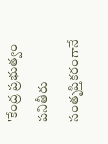'కేంద్ర ప్రభుత్వం పనితీరు సంతృప్తికరంగానే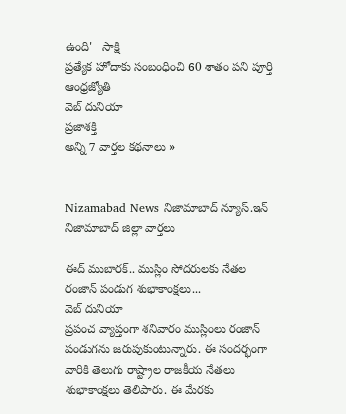ఉంది'   సాక్షి
ప్రత్యేక హోదాకు సంబంధించి 60 శాతం పని పూర్తి   ఆంధ్రజ్యోతి
వెబ్ దునియా
ప్రజాశక్తి
అన్ని 7 వార్తల కథనాలు »


Nizamabad News నిజామాబాద్ న్యూస్.ఇన్ నిజామాబాద్ జిల్లా వార్తలు

ఈద్ ముబారక్.. ముస్లిం సోదరులకు నేతల రంజాన్ పండుగ శుభాకాంక్షలు...
వెబ్ దునియా
ప్రపంచ వ్యాప్తంగా శనివారం ముస్లింలు రంజాన్ పండుగను జరుపుకుంటున్నారు. ఈ సందర్భంగా వారికి తెలుగు రాష్ట్రాల రాజకీయ నేతలు శుభాకాంక్షలు తెలిపారు. ఈ మేరకు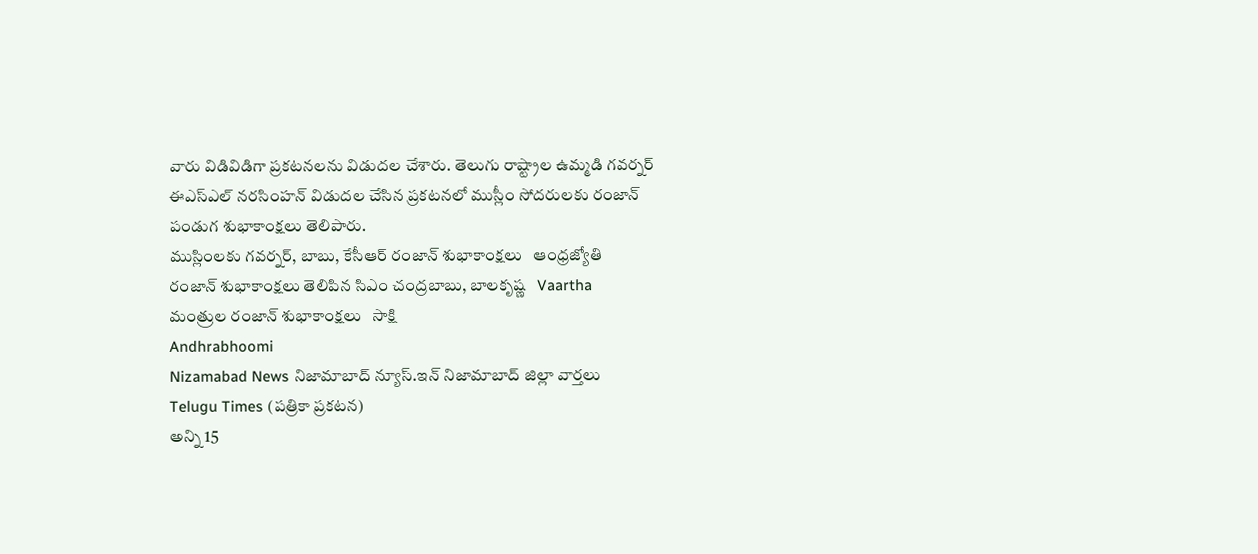వారు విడివిడిగా ప్రకటనలను విడుదల చేశారు. తెలుగు రాష్ట్రాల ఉమ్మడి గవర్నర్ ఈఎస్ఎల్ నరసింహన్ విడుదల చేసిన ప్రకటనలో ముస్లీం సోదరులకు రంజాన్ పండుగ శుభాకాంక్షలు తెలిపారు.
ముస్లింలకు గవర్నర్, బాబు, కేసీఆర్ రంజాన్ శుభాకాంక్షలు   ఆంధ్రజ్యోతి
రంజాన్‌ శుభాకాంక్షలు తెలిపిన సిఎం చంద్రబాబు, బాలకృష్ణ   Vaartha
మంత్రుల రంజాన్ శుభాకాంక్షలు   సాక్షి
Andhrabhoomi
Nizamabad News నిజామాబాద్ న్యూస్.ఇన్ నిజామాబాద్ జిల్లా వార్తలు
Telugu Times (పత్రికా ప్రకటన)
అన్ని 15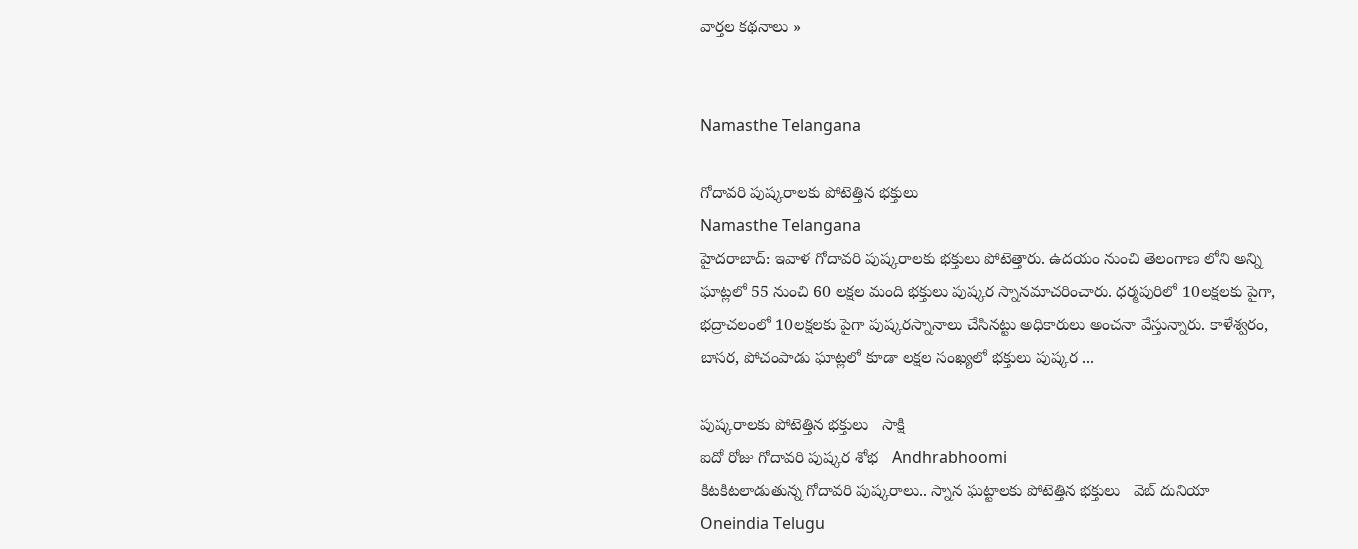వార్తల కథనాలు »


Namasthe Telangana

గోదావరి పుష్కరాలకు పోటెత్తిన భక్తులు
Namasthe Telangana
హైదరాబాద్: ఇవాళ గోదావరి పుష్కరాలకు భక్తులు పోటెత్తారు. ఉదయం నుంచి తెలంగాణ లోని అన్ని ఘాట్లలో 55 నుంచి 60 లక్షల మంది భక్తులు పుష్కర స్నానమాచరించారు. ధర్మపురిలో 10లక్షలకు పైగా, భద్రాచలంలో 10లక్షలకు పైగా పుష్కరస్నానాలు చేసినట్టు అధికారులు అంచనా వేస్తున్నారు. కాళేశ్వరం, బాసర, పోచంపాడు ఘాట్లలో కూడా లక్షల సంఖ్యలో భక్తులు పుష్కర ...

పుష్కరాలకు పోటెత్తిన భక్తులు   సాక్షి
ఐదో రోజు గోదావరి పుష్కర శోభ   Andhrabhoomi
కిటకిటలాడుతున్న గోదావరి పుష్కరాలు.. స్నాన ఘట్టాలకు పోటెత్తిన భక్తులు   వెబ్ దునియా
Oneindia Telugu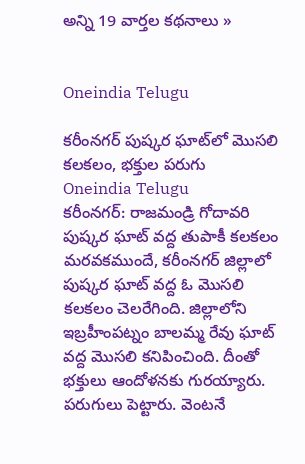అన్ని 19 వార్తల కథనాలు »


Oneindia Telugu

కరీంనగర్ పుష్కర ఘాట్‌లో మొసలి కలకలం, భక్తుల పరుగు
Oneindia Telugu
కరీంనగర్: రాజమండ్రి గోదావరి పుష్కర ఘాట్ వద్ద తుపాకీ కలకలం మరవకముందే, కరీంనగర్ జిల్లాలో పుష్కర ఘాట్ వద్ద ఓ మొసలి కలకలం చెలరేగింది. జిల్లాలోని ఇబ్రహీంపట్నం బాలమ్మ రేవు ఘాట్ వద్ద మొసలి కనిపించింది. దీంతో భక్తులు ఆందోళనకు గురయ్యారు. పరుగులు పెట్టారు. వెంటనే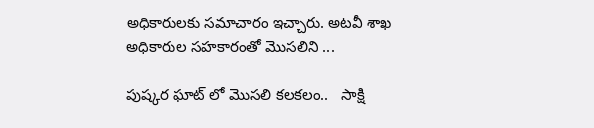అధికారులకు సమాచారం ఇచ్చారు. అటవీ శాఖ అధికారుల సహకారంతో మొసలిని ...

పుష్కర ఘాట్ లో మొసలి కలకలం..   సాక్షి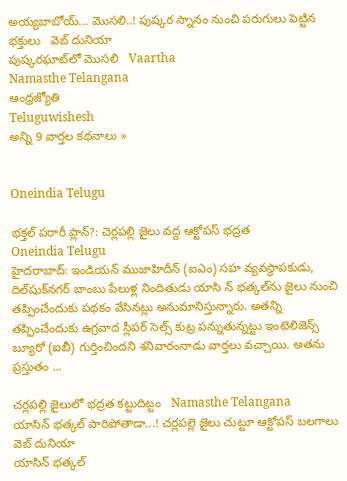అయ్యబాబోయ్... మొసలి..! పుష్కర స్నానం నుంచి పరుగులు పెట్టిన భక్తులు   వెబ్ దునియా
పుష్కరఘాట్‌లో మొసలి   Vaartha
Namasthe Telangana
ఆంధ్రజ్యోతి
Teluguwishesh
అన్ని 9 వార్తల కథనాలు »


Oneindia Telugu

భక్తల్ పరారీ ప్లాన్?: చెర్లపల్లి జైలు వద్ద ఆక్టోపస్ భద్రత
Oneindia Telugu
హైదరాబాద్: ఇండియన్ ముజాహిదీన్ (ఐఎం) సహ వ్యవస్థాపకుడు, దిల్‌షుక్‌నగర్ బాంబు పేలుళ్ల నిందితుడు యాసి న్ భత్కల్‌ను జైలు నుంచి తప్పించేందుకు పథకం వేసినట్లు అనుమానిస్తున్నారు. అతన్ని తప్పించేందుకు ఉగ్రవాద స్లీపర్ సెల్స్ కుట్ర పన్నుతున్నట్టు ఇంటెలిజెన్స్ బ్యూరో (ఐబీ) గుర్తించిందని శనివారంనాడు వార్తలు వచ్చాయి. అతను ప్రస్తుతం ...

చర్లపల్లి జైలులో భద్రత కట్టుదిట్టం   Namasthe Telangana
యాసిన్ భత్కల్ పారిపోతాడా...! చర్లపల్లె జైలు చుట్టూ ఆక్టోపస్ బలగాలు   వెబ్ దునియా
యాసిన్ భత్కల్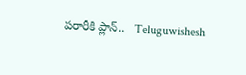పరారీకి ప్లాన్..   Teluguwishesh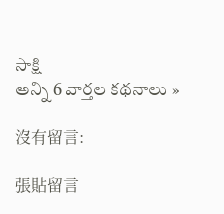సాక్షి
అన్ని 6 వార్తల కథనాలు »

沒有留言:

張貼留言